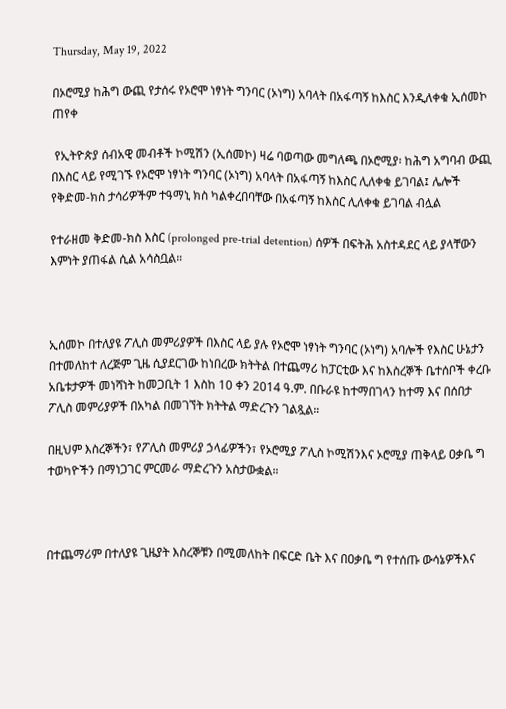Thursday, May 19, 2022

በኦሮሚያ ከሕግ ውጪ የታሰሩ የኦሮሞ ነፃነት ግንባር (ኦነግ) አባላት በአፋጣኝ ከእስር እንዲለቀቁ ኢሰመኮ ጠየቀ

 የኢትዮጵያ ሰብአዊ መብቶች ኮሚሽን (ኢሰመኮ) ዛሬ ባወጣው መግለጫ በኦሮሚያ፡ ከሕግ አግባብ ውጪ በእስር ላይ የሚገኙ የኦሮሞ ነፃነት ግንባር (ኦነግ) አባላት በአፋጣኝ ከእስር ሊለቀቁ ይገባል፤ ሌሎች የቅድመ-ክስ ታሳሪዎችም ተዓማኒ ክስ ካልቀረበባቸው በአፋጣኝ ከእስር ሊለቀቁ ይገባል ብሏል

የተራዘመ ቅድመ-ክስ እስር (prolonged pre-trial detention) ሰዎች በፍትሕ አስተዳደር ላይ ያላቸውን እምነት ያጠፋል ሲል አሳስቧል።



ኢሰመኮ በተለያዩ ፖሊስ መምሪያዎች በእስር ላይ ያሉ የኦሮሞ ነፃነት ግንባር (ኦነግ) አባሎች የእስር ሁኔታን በተመለከተ ለረጅም ጊዜ ሲያደርገው ከነበረው ክትትል በተጨማሪ ከፓርቲው እና ከእስረኞች ቤተሰቦች ቀረቡ አቤቱታዎች መነሻነት ከመጋቢት 1 እስከ 10 ቀን 2014 ዓ.ም. በቡራዩ ከተማበገላን ከተማ እና በሰበታ ፖሊስ መምሪያዎች በአካል በመገኘት ክትትል ማድረጉን ገልጿል።

በዚህም እስረኞችን፣ የፖሊስ መምሪያ ኃላፊዎችን፣ የኦሮሚያ ፖሊስ ኮሚሽንእና ኦሮሚያ ጠቅላይ ዐቃቤ ግ ተወካዮችን በማነጋገር ምርመራ ማድረጉን አስታውቋል።



በተጨማሪም በተለያዩ ጊዜያት እስረኞቹን በሚመለከት በፍርድ ቤት እና በዐቃቤ ግ የተሰጡ ውሳኔዎችእና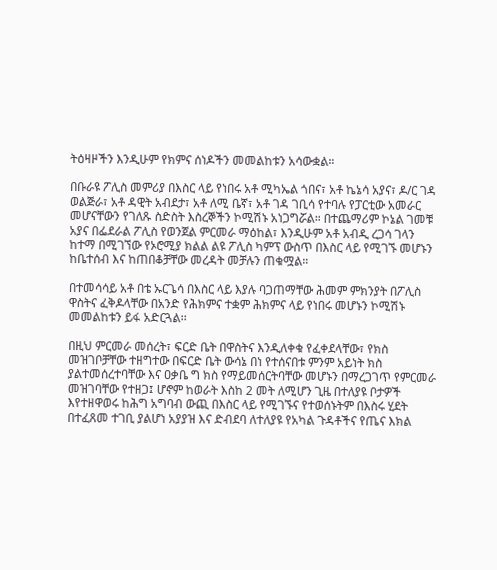ትዕዛዞችን እንዲሁም የክምና ሰነዶችን መመልከቱን አሳውቋል።

በቡራዩ ፖሊስ መምሪያ በእስር ላይ የነበሩ አቶ ሚካኤል ጎበና፣ አቶ ኬኔሳ አያና፣ ዶ/ር ገዳ ወልጅራ፣ አቶ ዳዊት አብደታ፣ አቶ ለሚ ቤኛ፣ አቶ ገዳ ገቢሳ የተባሉ የፓርቲው አመራር መሆናቸውን የገለጹ ስድስት እስረኞችን ኮሚሽኑ አነጋግሯል። በተጨማሪም ኮኔል ገመቹ አያና በፌደራል ፖሊስ የወንጀል ምርመራ ማዕከል፣ እንዲሁም አቶ አብዲ ረጋሳ ገላን ከተማ በሚገኘው የኦሮሚያ ክልል ልዩ ፖሊስ ካምፕ ውስጥ በእስር ላይ የሚገኙ መሆኑን ከቤተሰብ እና ከጠበቆቻቸው መረዳት መቻሉን ጠቁሟል።

በተመሳሳይ አቶ በቴ ኡርጌሳ በእስር ላይ እያሉ ባጋጠማቸው ሕመም ምክንያት በፖሊስ ዋስትና ፈቅዶላቸው በአንድ የሕክምና ተቋም ሕክምና ላይ የነበሩ መሆኑን ኮሚሽኑ መመልከቱን ይፋ አድርጓል፡፡

በዚህ ምርመራ መሰረት፣ ፍርድ ቤት በዋስትና እንዲለቀቁ የፈቀደላቸው፣ የክስ መዝገቦቻቸው ተዘግተው በፍርድ ቤት ውሳኔ በነ የተሰናበቱ ምንም አይነት ክስ ያልተመሰረተባቸው እና ዐቃቤ ግ ክስ የማይመሰርትባቸው መሆኑን በማረጋገጥ የምርመራ መዝገባቸው የተዘጋ፤ ሆኖም ከወራት እስከ 2 መት ለሚሆን ጊዜ በተለያዩ ቦታዎች እየተዘዋወሩ ከሕግ አግባብ ውጪ በእስር ላይ የሚገኙና የተወሰኑትም በእስሩ ሂደት በተፈጸመ ተገቢ ያልሆነ አያያዝ እና ድብደባ ለተለያዩ የአካል ጉዳቶችና የጤና እክል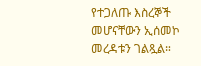የተጋለጡ እስረኞች መሆናቸውን ኢሰመኮ መረዳቱን ገልጿል።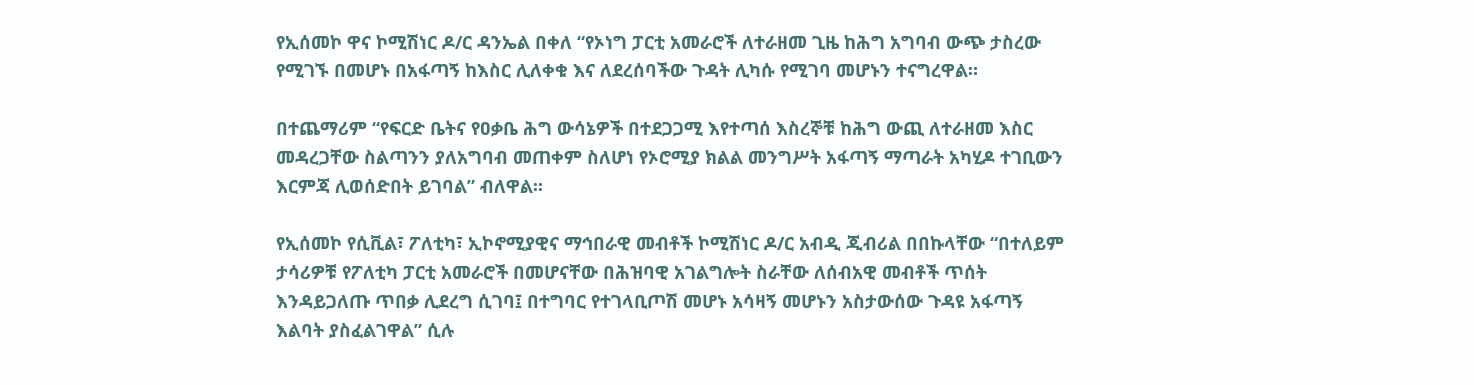የኢሰመኮ ዋና ኮሚሽነር ዶ/ር ዳንኤል በቀለ “የኦነግ ፓርቲ አመራሮች ለተራዘመ ጊዜ ከሕግ አግባብ ውጭ ታስረው የሚገኙ በመሆኑ በአፋጣኝ ከእስር ሊለቀቁ እና ለደረሰባችው ጉዳት ሊካሱ የሚገባ መሆኑን ተናግረዋል።

በተጨማሪም “የፍርድ ቤትና የዐቃቤ ሕግ ውሳኔዎች በተደጋጋሚ እየተጣሰ እስረኞቹ ከሕግ ውጪ ለተራዘመ እስር መዳረጋቸው ስልጣንን ያለአግባብ መጠቀም ስለሆነ የኦሮሚያ ክልል መንግሥት አፋጣኝ ማጣራት አካሂዶ ተገቢውን እርምጃ ሊወሰድበት ይገባል” ብለዋል፡፡

የኢሰመኮ የሲቪል፣ ፖለቲካ፣ ኢኮኖሚያዊና ማኅበራዊ መብቶች ኮሚሽነር ዶ/ር አብዲ ጂብሪል በበኩላቸው “በተለይም ታሳሪዎቹ የፖለቲካ ፓርቲ አመራሮች በመሆናቸው በሕዝባዊ አገልግሎት ስራቸው ለሰብአዊ መብቶች ጥሰት እንዳይጋለጡ ጥበቃ ሊደረግ ሲገባ፤ በተግባር የተገላቢጦሽ መሆኑ አሳዛኝ መሆኑን አስታውሰው ጉዳዩ አፋጣኝ እልባት ያስፈልገዋል” ሲሉ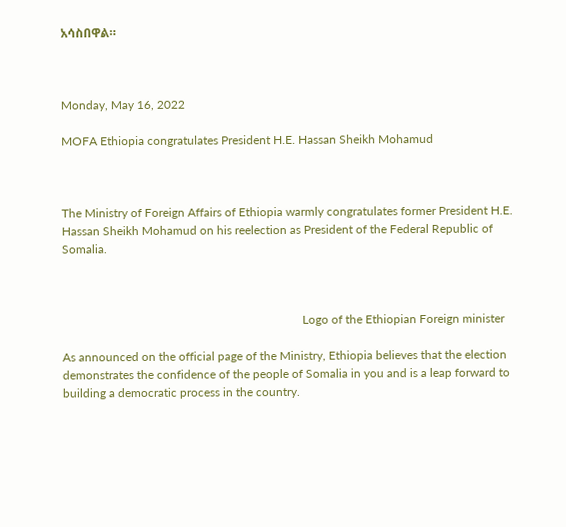አሳስበዋል።



Monday, May 16, 2022

MOFA Ethiopia congratulates President H.E. Hassan Sheikh Mohamud



The Ministry of Foreign Affairs of Ethiopia warmly congratulates former President H.E. Hassan Sheikh Mohamud on his reelection as President of the Federal Republic of Somalia.



                                                                                Logo of the Ethiopian Foreign minister

As announced on the official page of the Ministry, Ethiopia believes that the election demonstrates the confidence of the people of Somalia in you and is a leap forward to building a democratic process in the country.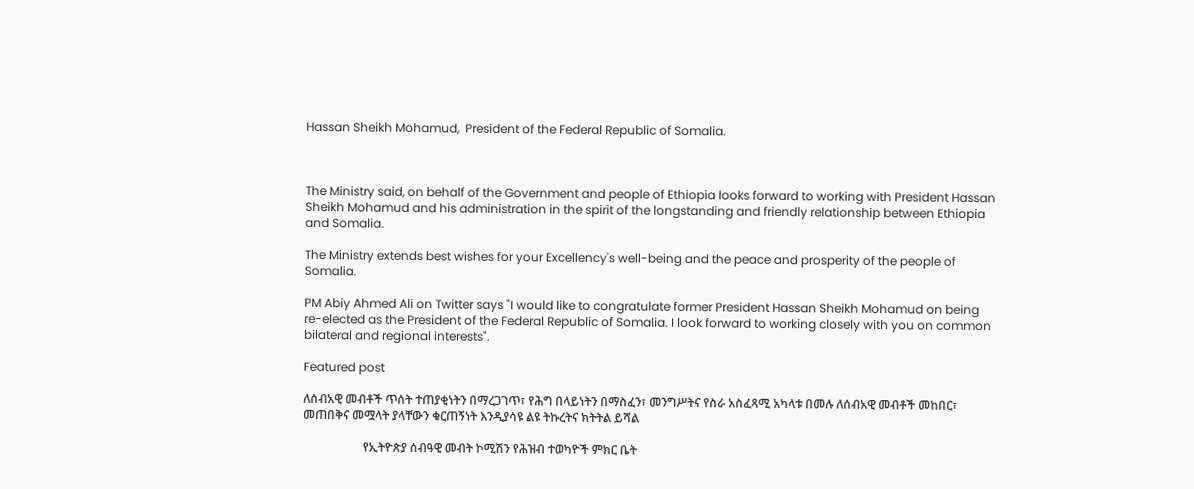Hassan Sheikh Mohamud,  President of the Federal Republic of Somalia.



The Ministry said, on behalf of the Government and people of Ethiopia looks forward to working with President Hassan Sheikh Mohamud and his administration in the spirit of the longstanding and friendly relationship between Ethiopia and Somalia.

The Ministry extends best wishes for your Excellency's well-being and the peace and prosperity of the people of Somalia.

PM Abiy Ahmed Ali on Twitter says "I would like to congratulate former President Hassan Sheikh Mohamud on being re-elected as the President of the Federal Republic of Somalia. I look forward to working closely with you on common bilateral and regional interests".

Featured post

ለሰብአዊ መብቶች ጥሰት ተጠያቂነትን በማረጋገጥ፣ የሕግ በላይነትን በማስፈን፣ መንግሥትና የስራ አስፈጻሚ አካላቱ በመሉ ለሰብአዊ መብቶች መከበር፣ መጠበቅና መሟላት ያላቸውን ቁርጠኝነት እንዲያሳዩ ልዩ ትኩረትና ክትትል ይሻል

                    የኢትዮጵያ ሰብዓዊ መብት ኮሚሽን የሕዝብ ተወካዮች ምክር ቤት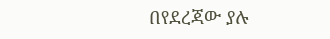በየደረጃው ያሉ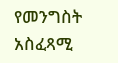የመንግስት አስፈጻሚ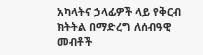አካላትና ኃላፊዎች ላይ የቅርብ ክትትል በማድረግ ለሰብዓዊ መብቶች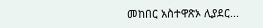መከበር አስተዋጽኦ ሊያደር...